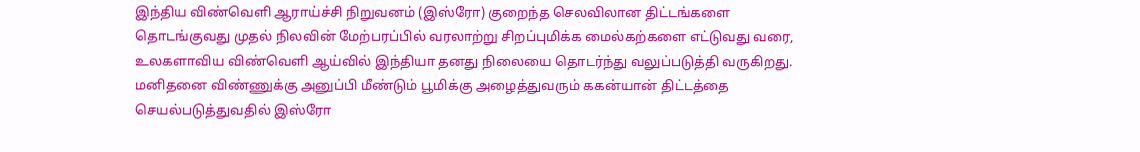இந்திய விண்வெளி ஆராய்ச்சி நிறுவனம் (இஸ்ரோ) குறைந்த செலவிலான திட்டங்களை தொடங்குவது முதல் நிலவின் மேற்பரப்பில் வரலாற்று சிறப்புமிக்க மைல்கற்களை எட்டுவது வரை, உலகளாவிய விண்வெளி ஆய்வில் இந்தியா தனது நிலையை தொடர்ந்து வலுப்படுத்தி வருகிறது. மனிதனை விண்ணுக்கு அனுப்பி மீண்டும் பூமிக்கு அழைத்துவரும் ககன்யான் திட்டத்தை செயல்படுத்துவதில் இஸ்ரோ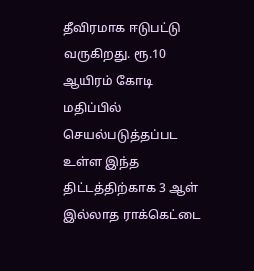தீவிரமாக ஈடுபட்டு வருகிறது. ரூ.10 ஆயிரம் கோடி மதிப்பில் செயல்படுத்தப்பட உள்ள இந்த திட்டத்திற்காக 3 ஆள் இல்லாத ராக்கெட்டை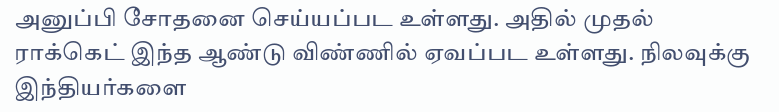அனுப்பி சோதனை செய்யப்பட உள்ளது. அதில் முதல் ராக்கெட் இந்த ஆண்டு விண்ணில் ஏவப்பட உள்ளது. நிலவுக்கு இந்தியர்களை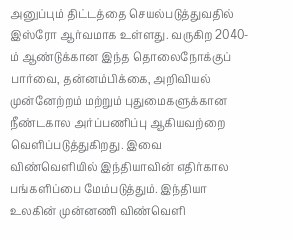அனுப்பும் திட்டத்தை செயல்படுத்துவதில் இஸ்ரோ ஆர்வமாக உள்ளது. வருகிற 2040-ம் ஆண்டுக்கான இந்த தொலைநோக்குப் பார்வை, தன்னம்பிக்கை, அறிவியல் முன்னேற்றம் மற்றும் புதுமைகளுக்கான நீண்டகால அர்ப்பணிப்பு ஆகியவற்றை வெளிப்படுத்துகிறது. இவை விண்வெளியில் இந்தியாவின் எதிர்கால பங்களிப்பை மேம்படுத்தும். இந்தியா உலகின் முன்னணி விண்வெளி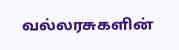வல்லரசுகளின்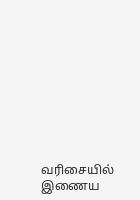வரிசையில் இணைய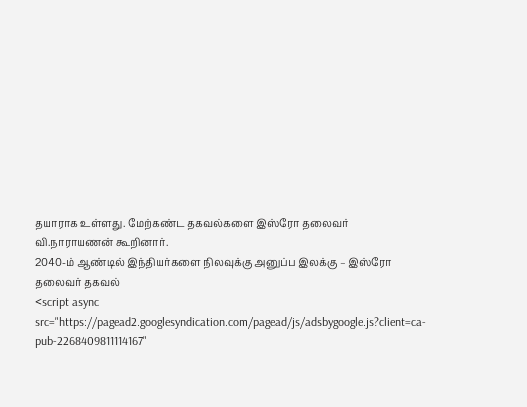தயாராக உள்ளது. மேற்கண்ட தகவல்களை இஸ்ரோ தலைவர் வி.நாராயணன் கூறினார்.
2040-ம் ஆண்டில் இந்தியர்களை நிலவுக்கு அனுப்ப இலக்கு – இஸ்ரோ தலைவர் தகவல்
<script async src="https://pagead2.googlesyndication.com/pagead/js/adsbygoogle.js?client=ca-pub-2268409811114167"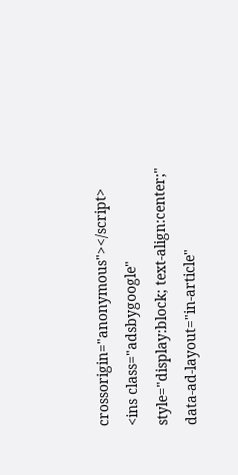crossorigin="anonymous"></script>
<ins class="adsbygoogle"
style="display:block; text-align:center;"
data-ad-layout="in-article"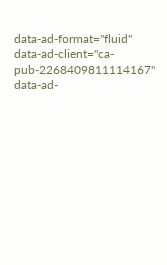data-ad-format="fluid"
data-ad-client="ca-pub-2268409811114167"
data-ad-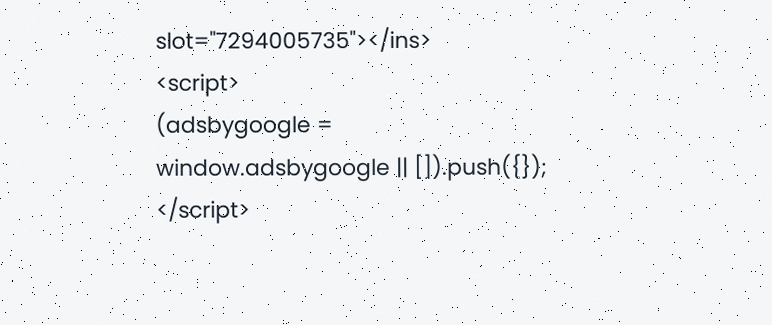slot="7294005735"></ins>
<script>
(adsbygoogle = window.adsbygoogle || []).push({});
</script>